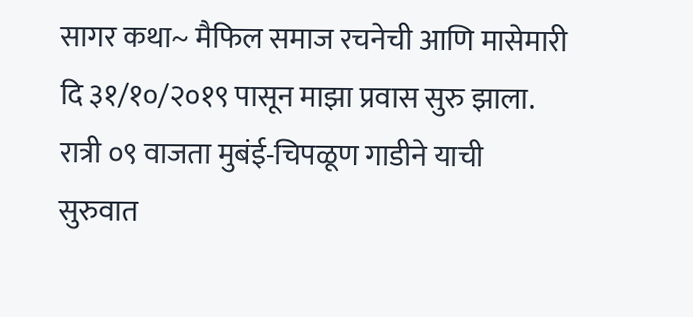सागर कथा~ मैफिल समाज रचनेची आणि मासेमारी दि ३१/१०/२०१९ पासून माझा प्रवास सुरु झाला. रात्री ०९ वाजता मुबंई-चिपळूण गाडीने याची सुरुवात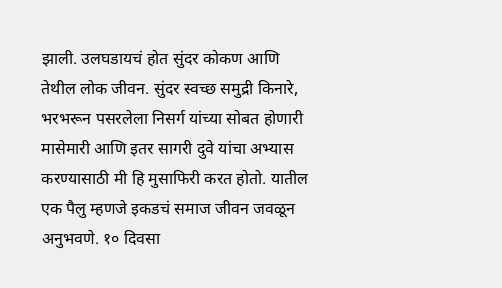झाली. उलघडायचं होत सुंदर कोकण आणि तेथील लोक जीवन. सुंदर स्वच्छ समुद्री किनारे, भरभरून पसरलेला निसर्ग यांच्या सोबत होणारी मासेमारी आणि इतर सागरी दुवे यांचा अभ्यास करण्यासाठी मी हि मुसाफिरी करत होतो. यातील एक पैलु म्हणजे इकडचं समाज जीवन जवळून अनुभवणे. १० दिवसा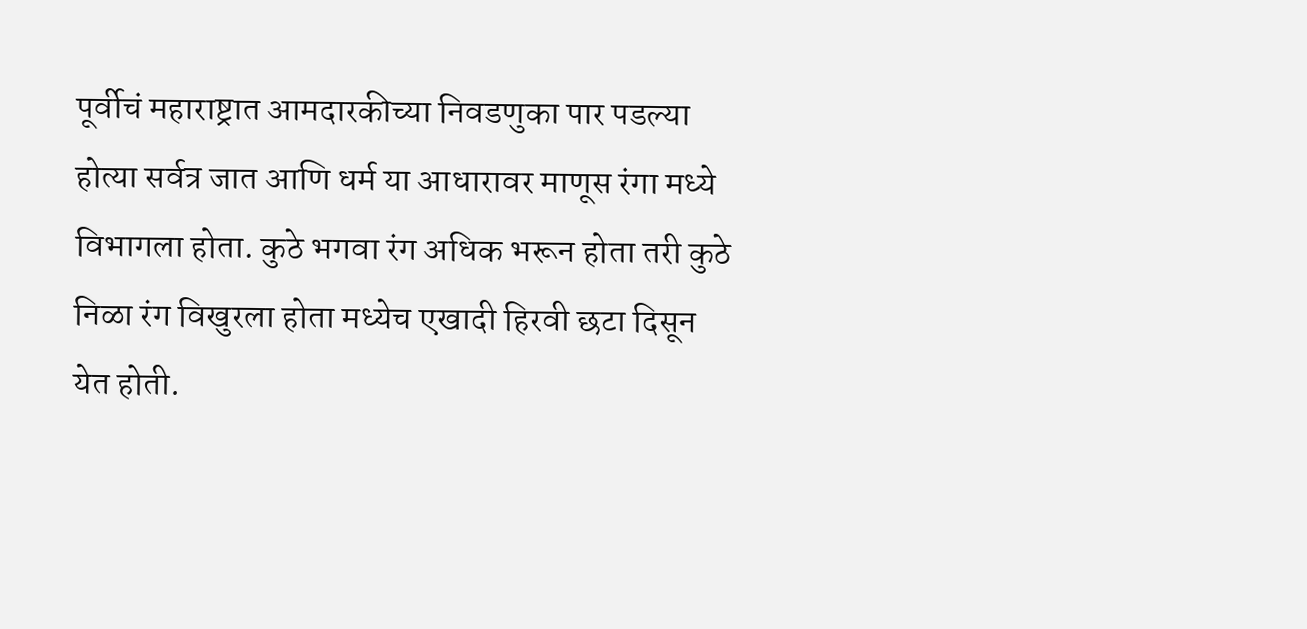पूर्वीचं महाराष्ट्रात आमदारकीच्या निवडणुका पार पडल्या होत्या सर्वत्र जात आणि धर्म या आधारावर माणूस रंगा मध्ये विभागला होता. कुठे भगवा रंग अधिक भरून होता तरी कुठे निळा रंग विखुरला होता मध्येच एखादी हिरवी छटा दिसून येत होती.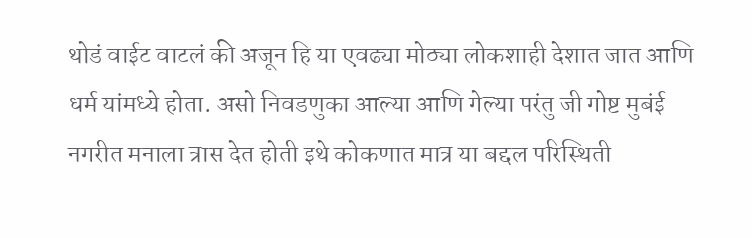थोडं वाईट वाटलं की अजून हि या एवढ्या मोठ्या लोकशाही देशात जात आणि धर्म यांमध्ये होता. असो निवडणुका आल्या आणि गेल्या परंतु जी गोष्ट मुबंई नगरीत मनाला त्रास देत होती इथे कोकणात मात्र या बद्दल परिस्थिती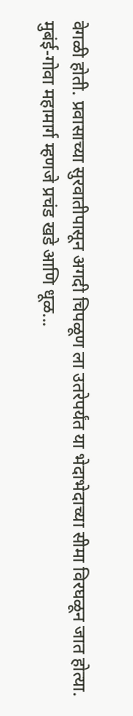वेगळी होती. प्रवासाच्या सुरवातीपासून अगदी चिपळूण ला उतरेपर्यंत या भेदाभेदाच्या सीमा विरघळून जात होत्या. मुबंई-गोवा महामार्ग म्हणजे प्रचंड खडे आणि धूळ...